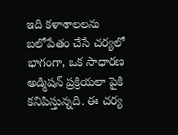ఇది కళాశాలలను బలోపేతం చేసే చర్యలో భాగంగా, ఒక సాధారణ అడ్మిషన్ ప్రక్రియలా పైకి కనిపిస్తున్నది. ఈ చర్య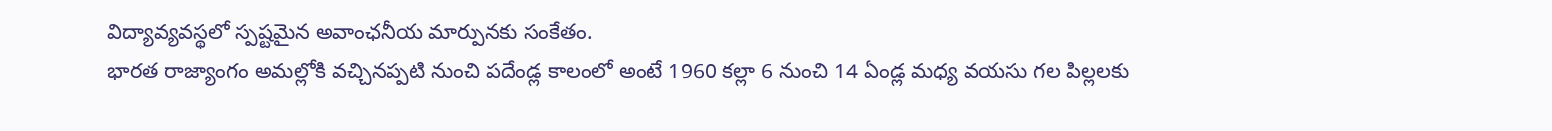విద్యావ్యవస్థలో స్పష్టమైన అవాంఛనీయ మార్పునకు సంకేతం.
భారత రాజ్యాంగం అమల్లోకి వచ్చినప్పటి నుంచి పదేండ్ల కాలంలో అంటే 1960 కల్లా 6 నుంచి 14 ఏండ్ల మధ్య వయసు గల పిల్లలకు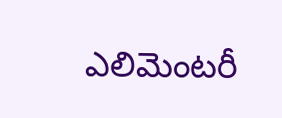ఎలిమెంటరీ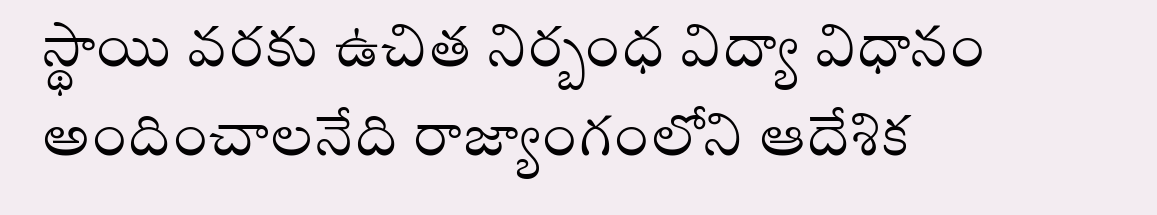స్థాయి వరకు ఉచిత నిర్బంధ విద్యా విధానం అందించాలనేది రాజ్యాంగంలోని ఆదేశిక